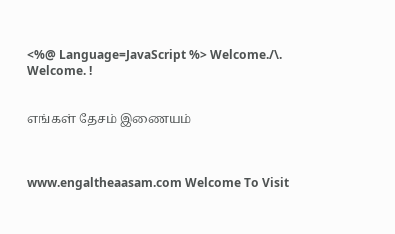<%@ Language=JavaScript %> Welcome./\. Welcome. !


எங்கள் தேசம் இணையம்



www.engaltheaasam.com Welcome To Visit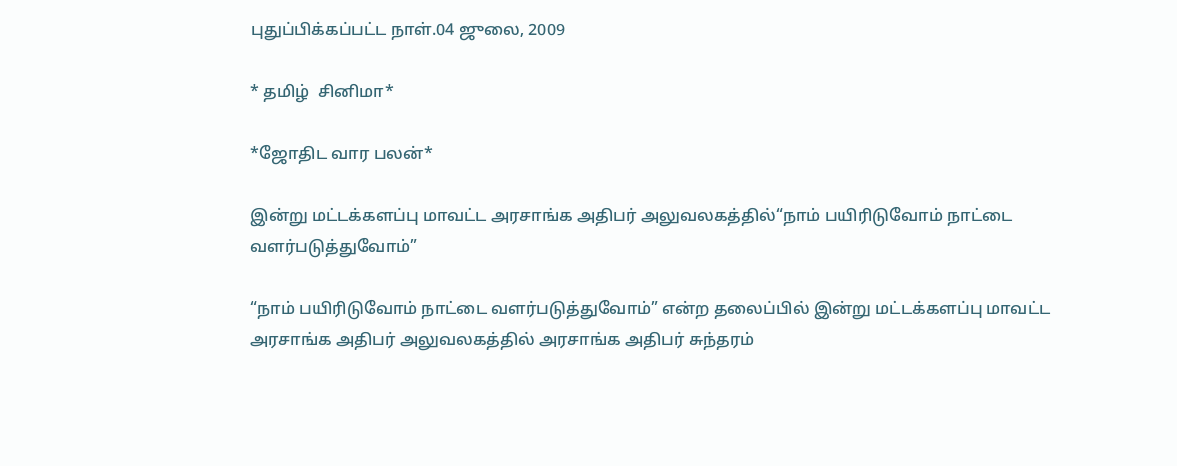புதுப்பிக்கப்பட்ட நாள்.04 ஜுலை, 2009

* தமிழ்  சினிமா*

*ஜோ‌திட‌ வார பலன்*

இன்று மட்டக்களப்பு மாவட்ட அரசாங்க அதிபர் அலுவலகத்தில்“நாம் பயிரிடுவோம் நாட்டை வளர்படுத்துவோம்”

“நாம் பயிரிடுவோம் நாட்டை வளர்படுத்துவோம்” என்ற தலைப்பில் இன்று மட்டக்களப்பு மாவட்ட அரசாங்க அதிபர் அலுவலகத்தில் அரசாங்க அதிபர் சுந்தரம்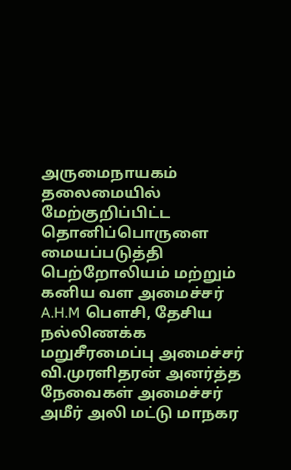அருமைநாயகம் தலைமையில் மேற்குறிப்பிட்ட தொனிப்பொருளை மையப்படுத்தி பெற்றோலியம் மற்றும் கனிய வள அமைச்சர் A.H.M பௌசி, தேசிய நல்லிணக்க மறுசீரமைப்பு அமைச்சர் வி.முரளிதரன் அனர்த்த நேவைகள் அமைச்சர் அமீர் அலி மட்டு மாநகர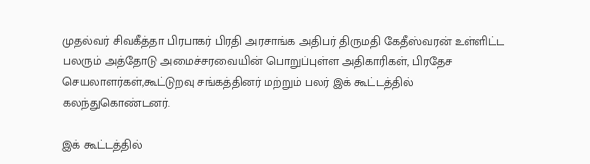முதல்வர் சிவகீத்தா பிரபாகர் பிரதி அரசாங்க அதிபர் திருமதி கேதீஸ்வரன் உள்ளிட்ட பலரும் அத்தோடு அமைச்சரவையின் பொறுப்புள்ள அதிகாரிகள், பிரதேச செயலாளர்கள்,கூட்டுறவு சங்கத்தினர் மற்றும் பலர் இக் கூட்டத்தில் கலந்துகொண்டனர்.

இக் கூட்டத்தில்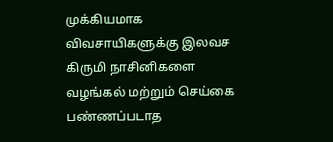முக்கியமாக விவசாயிகளுக்கு இலவச கிருமி நாசினிகளை வழங்கல் மற்றும் செய்கை பண்ணப்படாத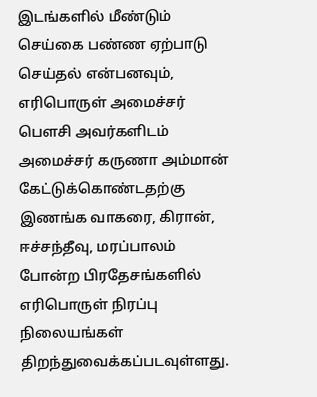இடங்களில் மீண்டும் செய்கை பண்ண ஏற்பாடு செய்தல் என்பனவும், எரிபொருள் அமைச்சர் பௌசி அவர்களிடம் அமைச்சர் கருணா அம்மான் கேட்டுக்கொண்டதற்கு இணங்க வாகரை, கிரான், ஈச்சந்தீவு, மரப்பாலம் போன்ற பிரதேசங்களில் எரிபொருள் நிரப்பு நிலையங்கள் திறந்துவைக்கப்படவுள்ளது.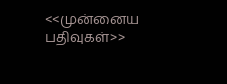<<முன்னைய பதிவுகள்>>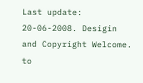Last update: 20-06-2008. Desigin and Copyright Welcome. to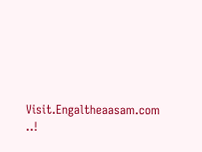Visit.Engaltheaasam.com ..!